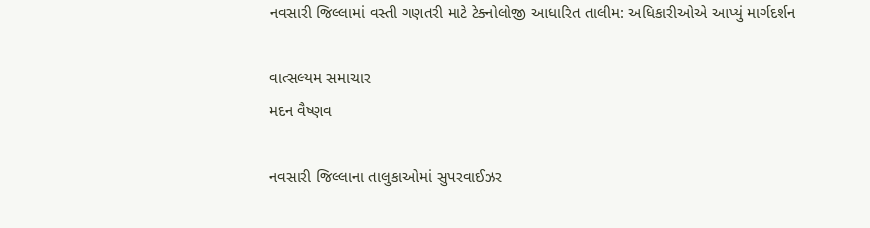નવસારી જિલ્લામાં વસ્તી ગણતરી માટે ટેક્નોલોજી આધારિત તાલીમ: અધિકારીઓએ આપ્યું માર્ગદર્શન

વાત્સલ્યમ સમાચાર
મદન વૈષ્ણવ

નવસારી જિલ્લાના તાલુકાઓમાં સુપરવાઈઝર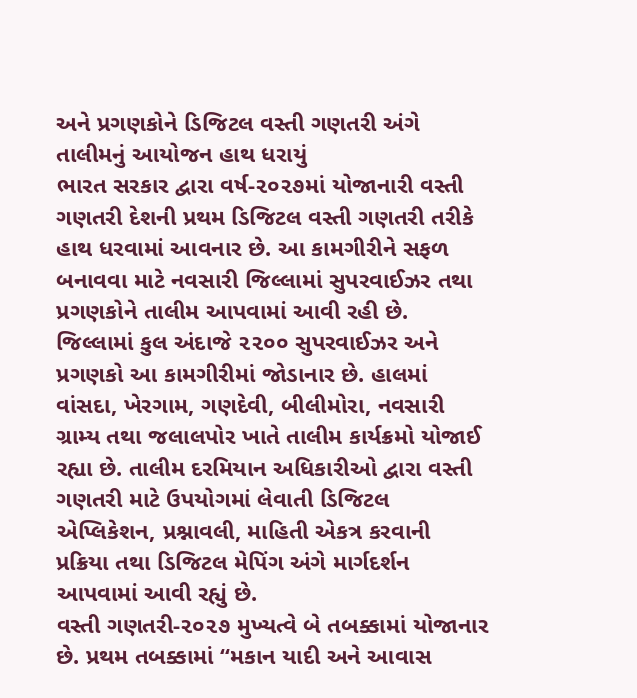અને પ્રગણકોને ડિજિટલ વસ્તી ગણતરી અંગે તાલીમનું આયોજન હાથ ધરાયું
ભારત સરકાર દ્વારા વર્ષ-૨૦૨૭માં યોજાનારી વસ્તી ગણતરી દેશની પ્રથમ ડિજિટલ વસ્તી ગણતરી તરીકે હાથ ધરવામાં આવનાર છે. આ કામગીરીને સફળ બનાવવા માટે નવસારી જિલ્લામાં સુપરવાઈઝર તથા પ્રગણકોને તાલીમ આપવામાં આવી રહી છે. જિલ્લામાં કુલ અંદાજે ૨૨૦૦ સુપરવાઈઝર અને પ્રગણકો આ કામગીરીમાં જોડાનાર છે. હાલમાં વાંસદા, ખેરગામ, ગણદેવી, બીલીમોરા, નવસારી ગ્રામ્ય તથા જલાલપોર ખાતે તાલીમ કાર્યક્રમો યોજાઈ રહ્યા છે. તાલીમ દરમિયાન અધિકારીઓ દ્વારા વસ્તી ગણતરી માટે ઉપયોગમાં લેવાતી ડિજિટલ એપ્લિકેશન, પ્રશ્નાવલી, માહિતી એકત્ર કરવાની પ્રક્રિયા તથા ડિજિટલ મેપિંગ અંગે માર્ગદર્શન આપવામાં આવી રહ્યું છે.
વસ્તી ગણતરી-૨૦૨૭ મુખ્યત્વે બે તબક્કામાં યોજાનાર છે. પ્રથમ તબક્કામાં “મકાન યાદી અને આવાસ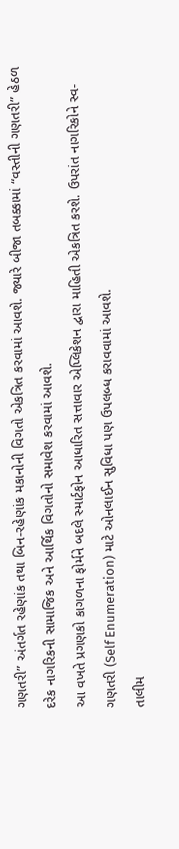ગણતરી” અંતર્ગત રહેણાંક તથા બિન-રહેણાંક મકાનોની વિગતો એકત્રિત કરવામાં આવશે. જ્યારે બીજા તબક્કામાં “વસ્તીની ગણતરી” હેઠળ દરેક નાગરિકની સામાજિક અને આર્થિક વિગતોનો સમાવેશ કરવામાં આવશે.
આ વખતે પ્રગણકો કાગળના ફોર્મને બદલે સ્માર્ટફોન આધારિત સત્તાવાર એપ્લિકેશન દ્વારા માહિતી એકત્રિત કરશે. ઉપરાંત નાગરિકોને સ્વ-ગણતરી (Self Enumeration) માટે ઓનલાઈન સુવિધા પણ ઉપલબ્ધ કરાવવામાં આવશે.
તાલીમ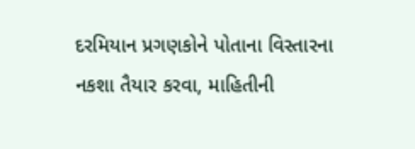દરમિયાન પ્રગણકોને પોતાના વિસ્તારના નકશા તૈયાર કરવા, માહિતીની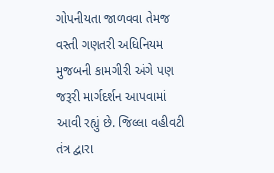ગોપનીયતા જાળવવા તેમજ વસ્તી ગણતરી અધિનિયમ મુજબની કામગીરી અંગે પણ જરૂરી માર્ગદર્શન આપવામાં આવી રહ્યું છે. જિલ્લા વહીવટી તંત્ર દ્વારા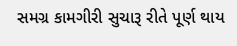સમગ્ર કામગીરી સુચારૂ રીતે પૂર્ણ થાય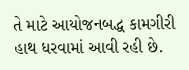તે માટે આયોજનબદ્ધ કામગીરી હાથ ધરવામાં આવી રહી છે.